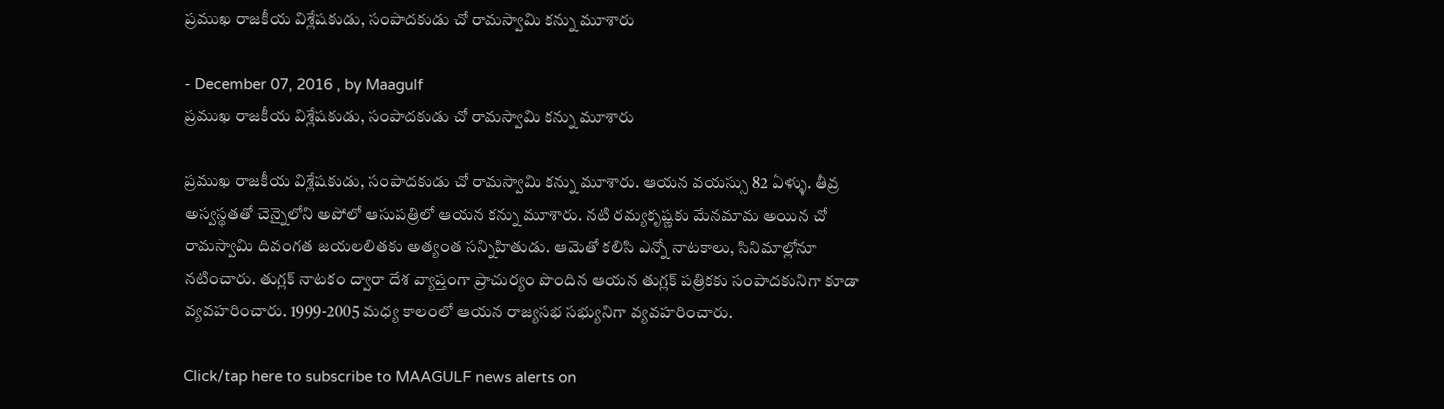ప్రముఖ రాజకీయ విశ్లేషకుడు, సంపాదకుడు చో రామస్వామి కన్ను మూశారు

- December 07, 2016 , by Maagulf
ప్రముఖ రాజకీయ విశ్లేషకుడు, సంపాదకుడు చో రామస్వామి కన్ను మూశారు

ప్రముఖ రాజకీయ విశ్లేషకుడు, సంపాదకుడు చో రామస్వామి కన్ను మూశారు. ఆయన వయస్సు 82 ఏళ్ళు. తీవ్ర అస్వస్థతతో చెన్నైలోని అపోలో ఆసుపత్రిలో ఆయన కన్ను మూశారు. నటి రమ్యకృష్ణకు మేనమామ అయిన చో రామస్వామి దివంగత జయలలితకు అత్యంత సన్నిహితుడు. ఆమెతో కలిసి ఎన్నో నాటకాలు, సినిమాల్లోనూ నటించారు. తుగ్లక్ నాటకం ద్వారా దేశ వ్యాప్తంగా ప్రాచుర్యం పొందిన ఆయన తుగ్లక్ పత్రికకు సంపాదకునిగా కూడా వ్యవహరించారు. 1999-2005 మధ్య కాలంలో ఆయన రాజ్యసభ సభ్యునిగా వ్యవహరించారు.

Click/tap here to subscribe to MAAGULF news alerts on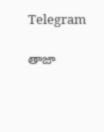Telegram

తాజా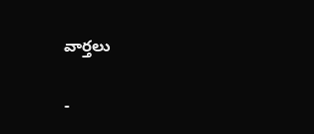వార్తలు

-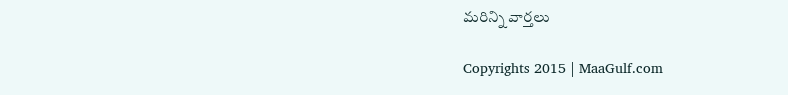మరిన్ని వార్తలు

Copyrights 2015 | MaaGulf.com